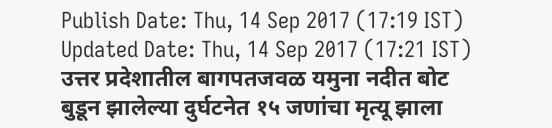Publish Date: Thu, 14 Sep 2017 (17:19 IST)
Updated Date: Thu, 14 Sep 2017 (17:21 IST)
उत्तर प्रदेशातील बागपतजवळ यमुना नदीत बोट बुडून झालेल्या दुर्घटनेत १५ जणांचा मृत्यू झाला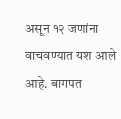असून १२ जणांना वाचवण्यात यश आले आहे. बागपत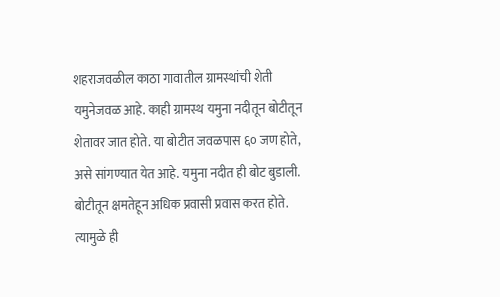शहराजवळील काठा गावातील ग्रामस्थांची शेती यमुनेजवळ आहे. काही ग्रामस्थ यमुना नदीतून बोटीतून शेतावर जात होते. या बोटीत जवळपास ६० जण होते, असे सांगण्यात येत आहे. यमुना नदीत ही बोट बुडाली. बोटीतून क्षमतेहून अधिक प्रवासी प्रवास करत होते. त्यामुळे ही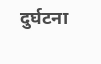दुर्घटना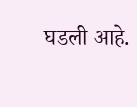घडली आहे.